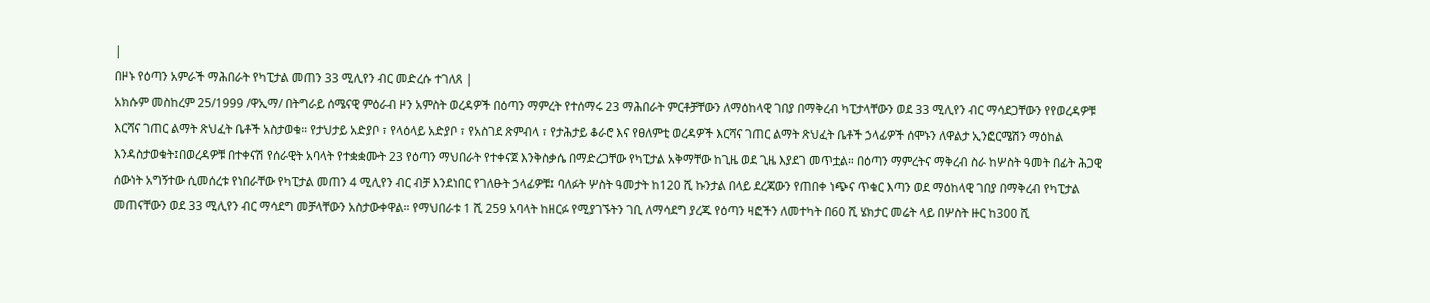|
በዞኑ የዕጣን አምራች ማሕበራት የካፒታል መጠን 33 ሚሊየን ብር መድረሱ ተገለጸ |
አክሱም መስከረም 25/1999 /ዋኢማ/ በትግራይ ሰሜናዊ ምዕራብ ዞን አምስት ወረዳዎች በዕጣን ማምረት የተሰማሩ 23 ማሕበራት ምርቶቻቸውን ለማዕከላዊ ገበያ በማቅረብ ካፒታላቸውን ወደ 33 ሚሊየን ብር ማሳደጋቸውን የየወረዳዎቹ እርሻና ገጠር ልማት ጽህፈት ቤቶች አስታወቁ። የታህታይ አድያቦ ፣ የላዕላይ አድያቦ ፣ የአስገደ ጽምብላ ፣ የታሕታይ ቆራሮ እና የፀለምቲ ወረዳዎች እርሻና ገጠር ልማት ጽህፈት ቤቶች ኃላፊዎች ሰሞኑን ለዋልታ ኢንፎርሜሽን ማዕከል እንዳስታወቁት፤በወረዳዎቹ በተቀናሽ የሰራዊት አባላት የተቋቋሙት 23 የዕጣን ማህበራት የተቀናጀ እንቅስቃሴ በማድረጋቸው የካፒታል አቅማቸው ከጊዜ ወደ ጊዜ እያደገ መጥቷል። በዕጣን ማምረትና ማቅረብ ስራ ከሦስት ዓመት በፊት ሕጋዊ ሰውነት አግኝተው ሲመሰረቱ የነበራቸው የካፒታል መጠን 4 ሚሊየን ብር ብቻ እንደነበር የገለፁት ኃላፊዎቹ፤ ባለፉት ሦስት ዓመታት ከ120 ሺ ኩንታል በላይ ደረጃውን የጠበቀ ነጭና ጥቁር እጣን ወደ ማዕከላዊ ገበያ በማቅረብ የካፒታል መጠናቸውን ወደ 33 ሚሊየን ብር ማሳደግ መቻላቸውን አስታውቀዋል። የማህበራቱ 1 ሺ 259 አባላት ከዘርፉ የሚያገኙትን ገቢ ለማሳደግ ያረጁ የዕጣን ዛፎችን ለመተካት በ60 ሺ ሄክታር መሬት ላይ በሦስት ዙር ከ300 ሺ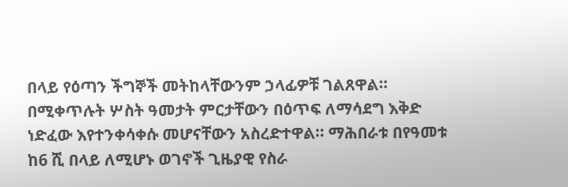በላይ የዕጣን ችግኞች መትከላቸውንም ኃላፊዎቹ ገልጸዋል። በሚቀጥሉት ሦስት ዓመታት ምርታቸውን በዕጥፍ ለማሳደግ እቅድ ነድፈው እየተንቀሳቀሱ መሆናቸውን አስረድተዋል። ማሕበራቱ በየዓመቱ ከ6 ሺ በላይ ለሚሆኑ ወገኖች ጊዜያዊ የስራ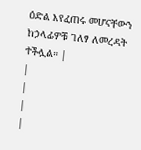ዕድል እየፈጠሩ መሆናቸውን ከኃላፊዎቹ ገለፃ ለመረዳት ተችሏል። |
|
|
|
|